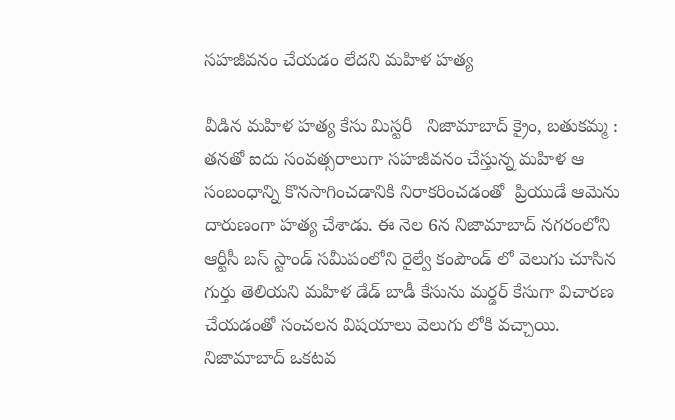సహజీవనం చేయడం లేదని మహిళ హత్య

వీడిన మహిళ హత్య కేసు మిస్టరీ   నిజామాబాద్ క్రైం, బతుకమ్మ : తనతో ఐదు సంవత్సరాలుగా సహజీవనం చేస్తున్న మహిళ ఆ సంబంధాన్ని కొనసాగించడానికి నిరాకరించడంతో  ప్రియుడే ఆమెను దారుణంగా హత్య చేశాడు. ఈ నెల 6న నిజామాబాద్ నగరంలోని  ఆర్టీసీ బస్ స్టాండ్ సమీపంలోని రైల్వే కంపౌండ్ లో వెలుగు చూసిన గుర్తు తెలియని మహిళ డేడ్ బాడీ కేసును మర్డర్ కేసుగా విచారణ చేయడంతో సంచలన విషయాలు వెలుగు లోకి వచ్చాయి. నిజామాబాద్ ఒకటవ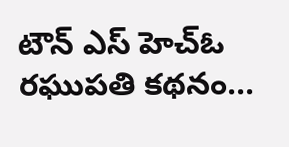టౌన్ ఎస్ హెచ్ఓ రఘుపతి కథనం...